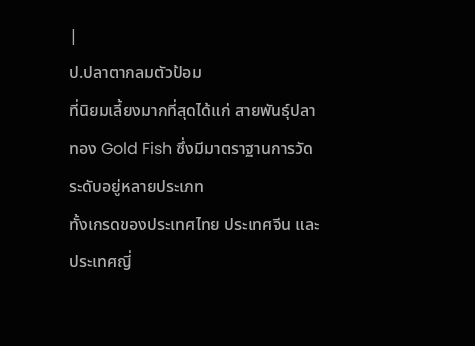|
ป.ปลาตากลมตัวป้อม
ที่นิยมเลี้ยงมากที่สุดได้แก่ สายพันธุ์ปลาทอง Gold Fish ซึ่งมีมาตราฐานการวัดระดับอยู่หลายประเภท
ทั้งเกรดของประเทศไทย ประเทศจีน และประเทศญี่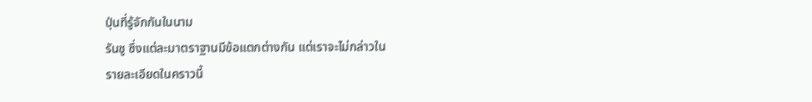ปุ่นที่รู้จักกันในนาม
รันชู ซึ่งแต่ละมาตราฐานมีข้อแตกต่างกัน แต่เราจะไม่กล่าวใน
รายละเอียดในคราวนี้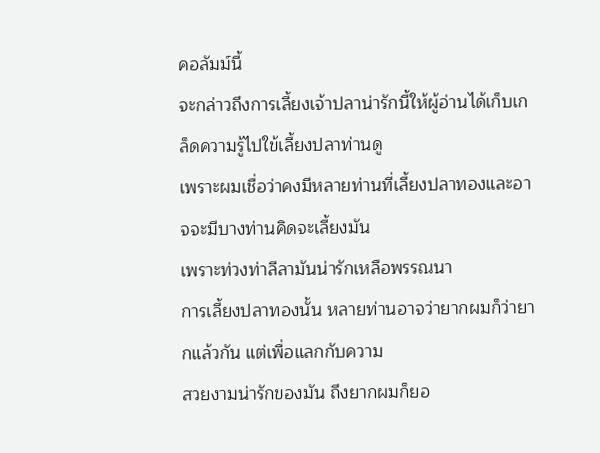คอลัมม์นี้
จะกล่าวถึงการเลี้ยงเจ้าปลาน่ารักนี้ให้ผู้อ่านได้เก็บเกล็ดความรู้ไปใข้เลี้ยงปลาท่านดู
เพราะผมเชื่อว่าคงมีหลายท่านที่เลี้ยงปลาทองและอาจจะมีบางท่านคิดจะเลี้ยงมัน
เพราะท่วงท่าลีลามันน่ารักเหลือพรรณนา
การเลี้ยงปลาทองนั้น หลายท่านอาจว่ายากผมก็ว่ายากแล้วกัน แต่เพื่อแลกกับความ
สวยงามน่ารักของมัน ถึงยากผมก็ยอ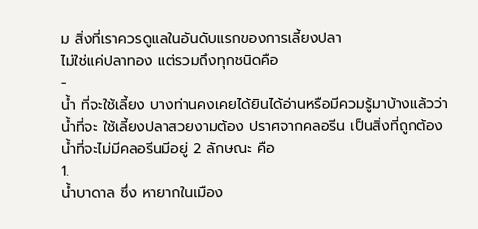ม สิ่งที่เราควรดูแลในอันดับแรกของการเลี้ยงปลา
ไม่ใช่แค่ปลาทอง แต่รวมถึงทุกชนิดคือ
-
น้ำ ที่จะใช้เลี้ยง บางท่านคงเคยได้ยินได้อ่านหรือมีควมรู้มาบ้างแล้วว่า
น้ำที่จะ ใช้เลี้ยงปลาสวยงามต้อง ปราศจากคลอรีน เป็นสิ่งที่ถูกต้อง
น้ำที่จะไม่มีคลอรีนมีอยู่ 2 ลักษณะ คือ
1.
น้ำบาดาล ซึ่ง หายากในเมือง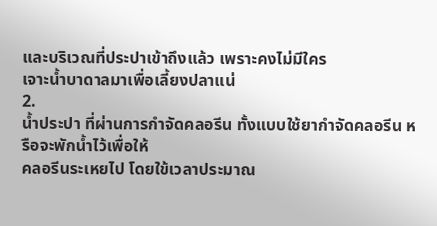และบริเวณที่ประปาเข้าถึงแล้ว เพราะคงไม่มีใคร
เจาะน้ำบาดาลมาเพื่อเลี้ยงปลาแน่
2.
น้ำประปา ที่ผ่านการกำจัดคลอรีน ทั้งแบบใช้ยากำจัดคลอรีน หรือจะพักน้ำไว้เพื่อให้
คลอรีนระเหยไป โดยใข้เวลาประมาณ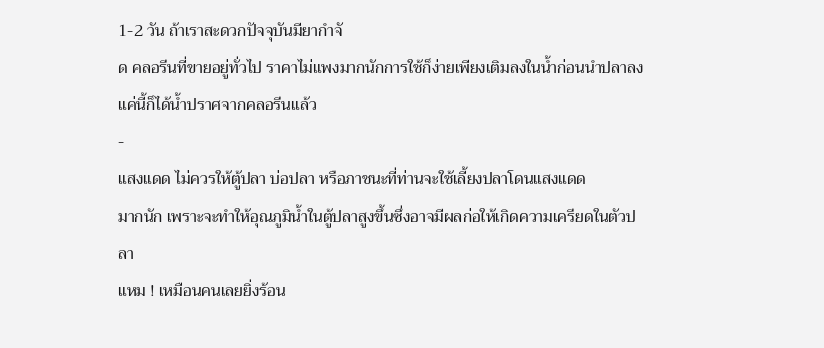1-2 วัน ถ้าเราสะดวกปัจจุบันมียากำจั
ด คลอรีนที่ขายอยู่ทั่วไป ราคาไม่แพงมากนักการใช้ก็ง่ายเพียงเติมลงในน้ำก่อนนำปลาลงแค่นี้ก็ได้น้ำปราศจากคลอรีนแล้ว
-
แสงแดด ไม่ควรให้ตู้ปลา บ่อปลา หรือภาชนะที่ท่านจะใช้เลี้ยงปลาโดนแสงแดด
มากนัก เพราะจะทำให้อุณภูมิน้ำในตู้ปลาสูงขึ้นซึ่งอาจมีผลก่อให้เกิดความเครียดในตัวปลา
แหม ! เหมือนคนเลยยิ่งร้อน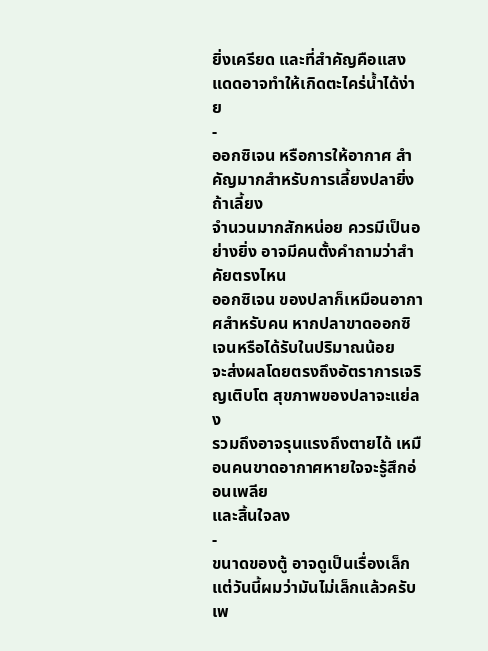ยิ่งเครียด และที่สำคัญคือแสงแดดอาจทำให้เกิดตะไคร่น้ำได้ง่าย
-
ออกซิเจน หรือการให้อากาศ สำคัญมากสำหรับการเลี้ยงปลายิ่งถ้าเลี้ยง
จำนวนมากสักหน่อย ควรมีเป็นอย่างยิ่ง อาจมีคนตั้งคำถามว่าสำคัยตรงไหน
ออกซิเจน ของปลาก็เหมือนอากาศสำหรับคน หากปลาขาดออกซิเจนหรือได้รับในปริมาณน้อย
จะส่งผลโดยตรงถึงอัตราการเจริญเติบโต สุขภาพของปลาจะแย่ลง
รวมถึงอาจรุนแรงถึงตายได้ เหมือนคนขาดอากาศหายใจจะรู้สึกอ่อนเพลีย
และสิ้นใจลง
-
ขนาดของตู้ อาจดูเป็นเรื่องเล็ก แต่วันนี้ผมว่ามันไม่เล็กแล้วครับเพ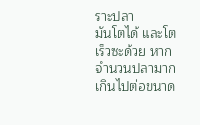ราะปลา
มันโตได้ และโตเร็วซะด้วย หากจำนวนปลามากเกินไปต่อขนาด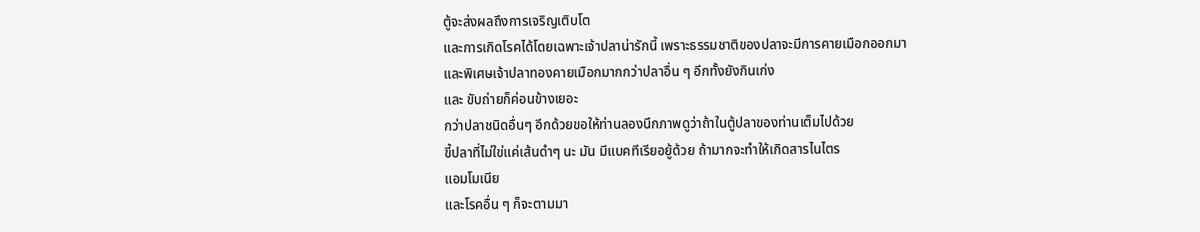ตู้จะส่งผลถึงการเจริญเติบโต
และการเกิดโรคได้โดยเฉพาะเจ้าปลาน่ารักนี้ เพราะธรรมชาติของปลาจะมีการคายเมือกออกมา
และพิเศษเจ้าปลาทองคายเมือกมากกว่าปลาอื่น ๆ อีกทั้งยังกินเก่ง
และ ขับถ่ายก็ค่อนข้างเยอะ
กว่าปลาชนิดอื่นๆ อีกด้วยขอให้ท่านลองนึกภาพดูว่าถ้าในตู้ปลาของท่านเต็มไปด้วย
ขี้ปลาที่ไม่ใข่แค่เส้นดำๆ นะ มัน มีแบคทีเรียอยู้ด้วย ถ้ามากจะทำให้เกิดสารไนไตร
แอมโมเนีย
และโรคอื่น ๆ ก็จะตามมา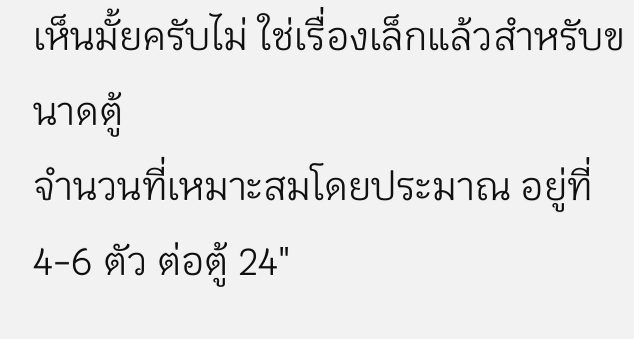เห็นมั้ยครับไม่ ใช่เรื่องเล็กแล้วสำหรับขนาดตู้
จำนวนที่เหมาะสมโดยประมาณ อยู่ที่ 4-6 ตัว ต่อตู้ 24"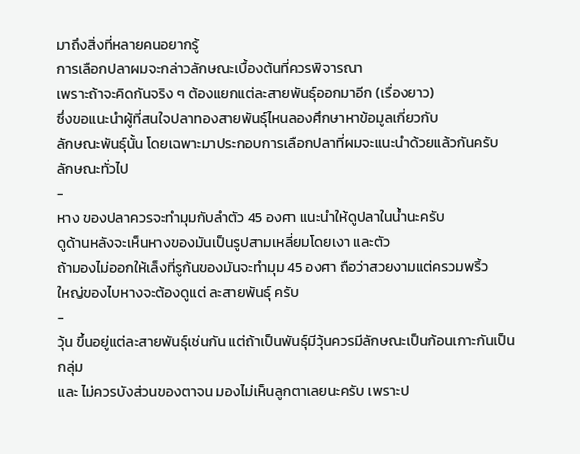มาถึงสิ่งที่หลายคนอยากรู้
การเลือกปลาผมจะกล่าวลักษณะเบื้องต้นที่ควรพิจารณา
เพราะถ้าจะคิดกันจริง ๆ ต้องแยกแต่ละสายพันธุ์ออกมาอีก (เรื่องยาว)
ซึ่งขอแนะนำผู้ที่สนใจปลาทองสายพันธุ์ไหนลองศึกษาหาข้อมูลเกี่ยวกับ
ลักษณะพันธุ์นั้น โดยเฉพาะมาประกอบการเลือกปลาที่ผมจะแนะนำด้วยแล้วกันครับ
ลักษณะทั่วไป
-
หาง ของปลาควรจะทำมุมกับลำตัว 45 องศา แนะนำให้ดูปลาในน้ำนะครับ
ดูด้านหลังจะเห็นหางของมันเป็นรูปสามเหลี่ยมโดยเงา และตัว
ถ้ามองไม่ออกให้เล็งที่รูก้นของมันจะทำมุม 45 องศา ถือว่าสวยงามแต่ครวมพริ้ว
ใหญ่ของไบหางจะต้องดูแต่ ละสายพันธุ์ ครับ
-
วุ้น ขึ้นอยู่แต่ละสายพันธุ์เช่นกัน แต่ถ้าเป็นพันธุ์มีวุ้นควรมีลักษณะเป็นก้อนเกาะกันเป็นกลุ่ม
และ ไม่ควรบังส่วนของตาจน มองไม่เห็นลูกตาเลยนะครับ เพราะป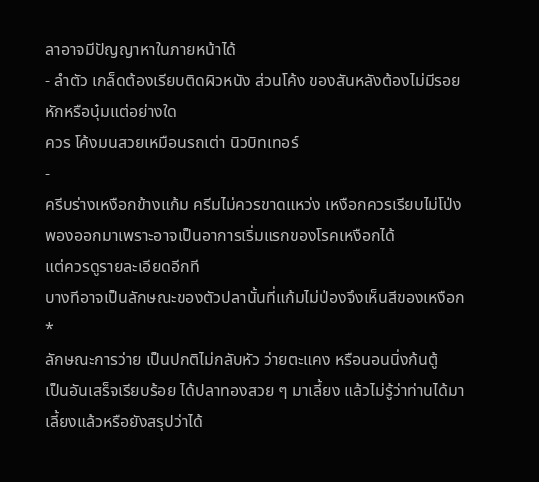ลาอาจมีปัญญาหาในภายหน้าได้
- ลำตัว เกล็ดต้องเรียบติดผิวหนัง ส่วนโค้ง ของสันหลังต้องไม่มีรอยหักหรือบุ๋มแต่อย่างใด
ควร โค้งมนสวยเหมือนรถเต่า นิวบิทเทอร์
-
ครีบร่างเหงือกข้างแก้ม ครีมไม่ควรขาดแหว่ง เหงือกควรเรียบไม่โป่งพองออกมาเพราะอาจเป็นอาการเริ่มแรกของโรคเหงือกได้
แต่ควรดูรายละเอียดอีกที
บางทีอาจเป็นลักษณะของตัวปลานั้นที่แก้มไม่ป่องจึงเห็นสีของเหงือก
*
ลักษณะการว่าย เป็นปกติไม่กลับหัว ว่ายตะแคง หรือนอนนิ่งก้นตู้
เป็นอันเสร็จเรียบร้อย ได้ปลาทองสวย ๆ มาเลี้ยง แล้วไม่รู้ว่าท่านได้มาเลี้ยงแล้วหรือยังสรุปว่าได้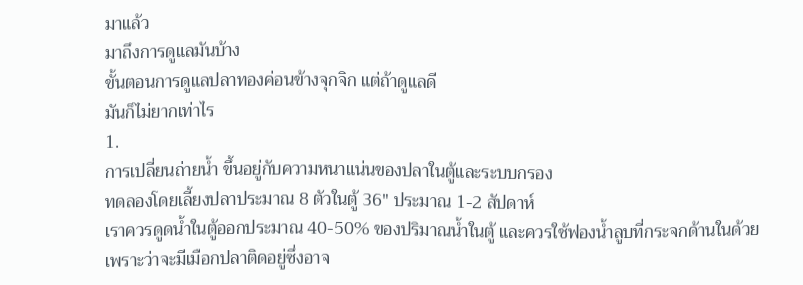มาแล้ว
มาถึงการดูแลมันบ้าง
ขั้นตอนการดูแลปลาทองค่อนข้างจุกจิก แต่ถ้าดูแลดี
มันก็ไม่ยากเท่าไร
1.
การเปลี่ยนถ่ายน้ำ ขึ้นอยู่กับความหนาแน่นของปลาในตู้และระบบกรอง
ทดลองโดยเลี้ยงปลาประมาณ 8 ตัวในตู้ 36" ประมาณ 1-2 สัปดาห์
เราควรดูดน้ำในตู้ออกประมาณ 40-50% ของปริมาณน้ำในตู้ และควรใช้ฟองน้ำลูบที่กระจกด้านในด้วย
เพราะว่าจะมีเมือกปลาติดอยู่ซึ่งอาจ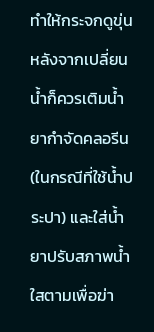ทำให้กระจกดูขุ่น หลังจากเปลี่ยนน้ำก็ควรเติมน้ำยากำจัดคลอรีน
(ในกรณีที่ใช้น้ำประปา) และใส่น้ำยาปรับสภาพน้ำใสตามเพื่อฆ่า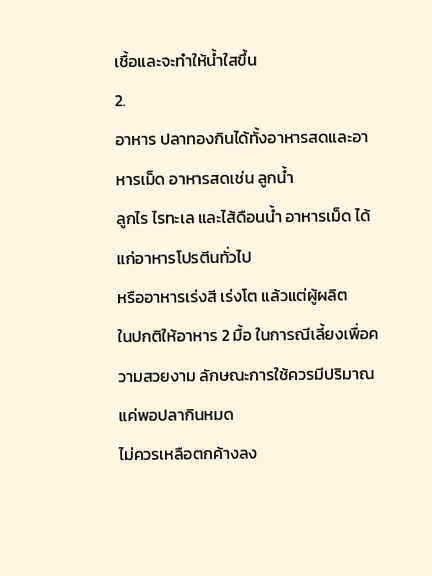เชื้อและจะทำให้น้ำใสขึ้น
2.
อาหาร ปลาทองกินได้ทั้งอาหารสดและอาหารเม็ด อาหารสดเช่น ลูกน้ำ
ลูกไร ไรทะเล และไส้ดือนน้ำ อาหารเม็ด ได้แก่อาหารโปรตีนทั่วไป
หรืออาหารเร่งสี เร่งโต แล้วแต่ผู้ผลิต
ในปกติให้อาหาร 2 มื้อ ในการณีเลี้ยงเพื่อความสวยงาม ลักษณะการใช้ควรมีปริมาณแค่พอปลากินหมด
ไม่ควรเหลือตกค้างลง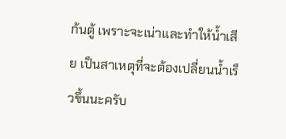ก้นตู้ เพราะจะเน่าและทำให้น้ำเสีย เป็นสาเหตุที่จะต้องเปลี่ยนน้ำเร็วขึ้นนะครับ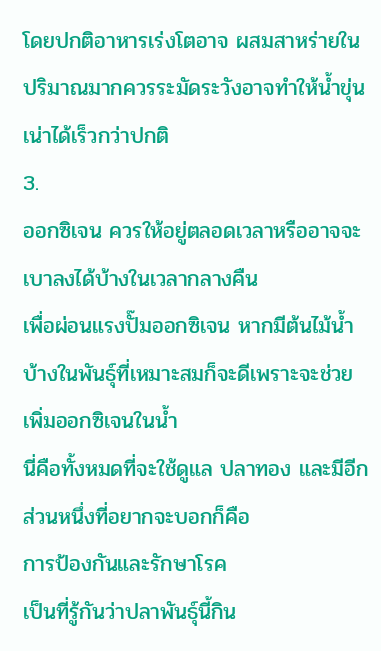โดยปกติอาหารเร่งโตอาจ ผสมสาหร่ายในปริมาณมากควรระมัดระวังอาจทำให้น้ำขุ่น
เน่าได้เร็วกว่าปกติ
3.
ออกซิเจน ควรให้อยู่ตลอดเวลาหรืออาจจะเบาลงได้บ้างในเวลากลางคืน
เพื่อผ่อนแรงปั๊มออกซิเจน หากมีต้นไม้น้ำบ้างในพันธุ์ที่เหมาะสมก็จะดีเพราะจะช่วยเพิ่มออกซิเจนในน้ำ
นี่คือทั้งหมดที่จะใช้ดูแล ปลาทอง และมีอีกส่วนหนึ่งที่อยากจะบอกก็คือ
การป้องกันและรักษาโรค
เป็นที่รู้กันว่าปลาพันธุ์นี้กิน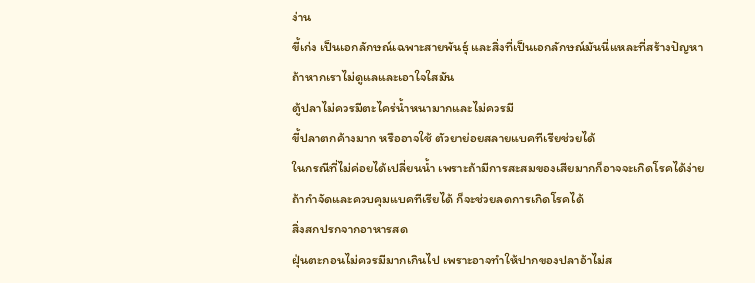ง่าน
ขี้เก่ง เป็นเอกลักษณ์เฉพาะสายพันธุ์ และสิ่งที่เป็นเอกลักษณ์มันนี่แหละที่สร้างปัญหา
ถ้าหากเราไม่ดูแลและเอาใจใสมัน
ตู้ปลาไม่ควรมีตะไคร่น้ำหนามากและไม่ควรมี
ขี้ปลาตกค้างมาก หรืออาจใช้ ตัวยาย่อยสลายแบคทีเรียช่วยได้
ในกรณีที่ไม่ค่อยได้เปลี่ยนน้ำ เพราะถ้ามีการสะสมของเสียมากก็อาจจะเกิดโรคได้ง่าย
ถ้ากำจัดและควบคุมแบคทีเรียได้ ก็จะช่วยลดการเกิดโรคได้
สิ่งสกปรกจากอาหารสด
ฝุ่นตะกอนไม่ควรมีมากเกินไป เพราะอาจทำให้ปากของปลาอ้าไม่ส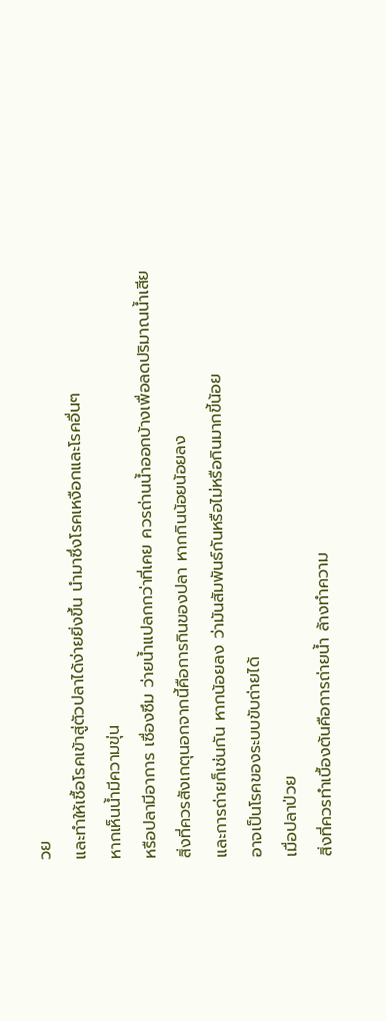วย
และทำให้เชื้อโรคเข้าสู่ตัวปลาได้ง่ายยิ่งขึ้น นำมาซึ่งโรคเหงือกและโรคอื่นๆ
หากเห็นน้ำมีความขุ่น
หรือปลามีอาการ เซื่องซึม ว่ายน้ำแปลกกว่าที่เคย ควรถ่านน้ำออกบ้างเพื่อลดปริมาณน้ำเสีย
สิ่งที่ควรสังเกตุนอกจากนี้คือการกินของปลา หากกินน้อยน้อยลง
และการถ่ายก็เช่นกัน หากน้อยลง ว่ามันสัมพันธ์กันหรือไม่หรือกินมากขี้น้อย
อาจเป็นโรคของระบบขับถ่ายได้
เมื่อปลาป่วย
สิ่งที่ควรทำเบื้องต้นคือการถ่ายน้ำ ล้างทำความ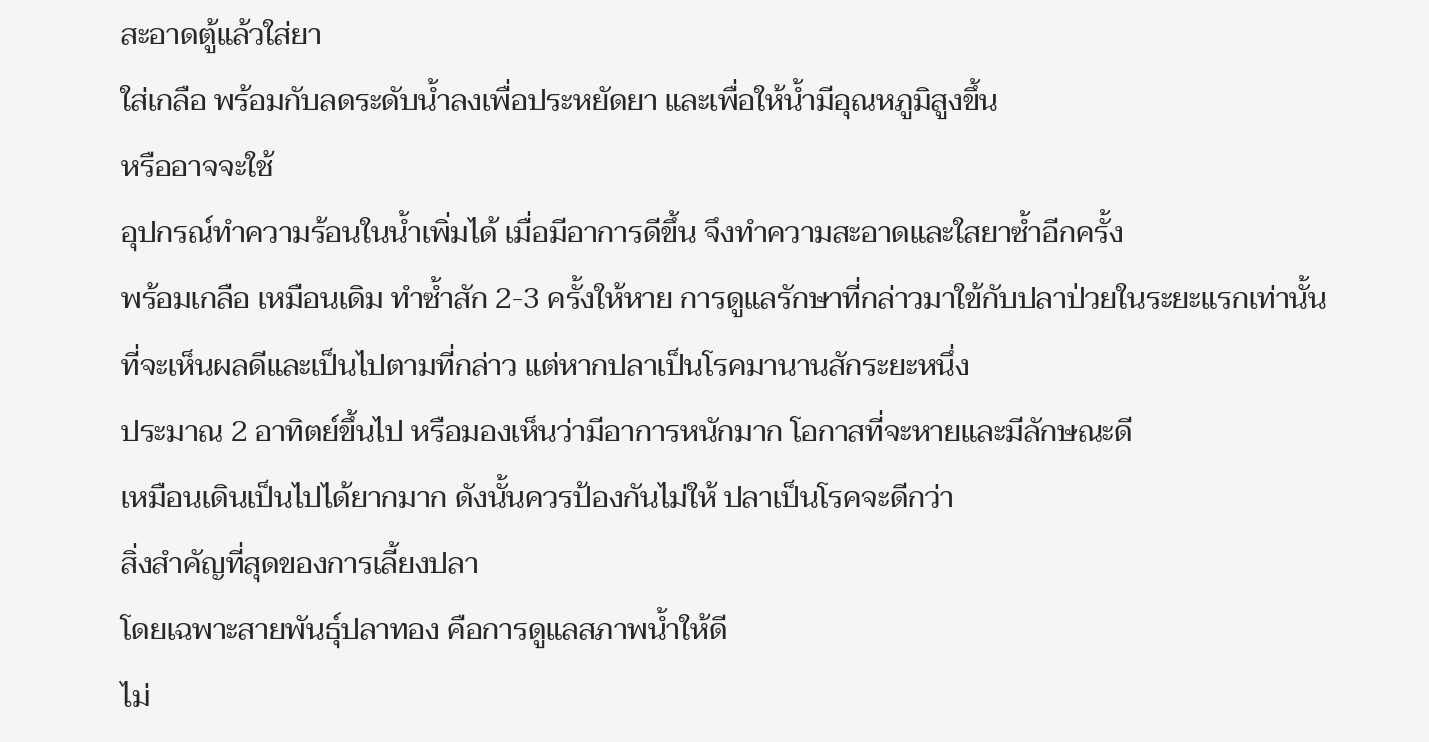สะอาดตู้แล้วใส่ยา
ใส่เกลือ พร้อมกับลดระดับน้ำลงเพื่อประหยัดยา และเพื่อให้น้ำมีอุณหภูมิสูงขึ้น
หรืออาจจะใช้
อุปกรณ์ทำความร้อนในน้ำเพิ่มได้ เมื่อมีอาการดีขึ้น จึงทำความสะอาดและใสยาซ้ำอีกครั้ง
พร้อมเกลือ เหมือนเดิม ทำซ้ำสัก 2-3 ครั้งให้หาย การดูแลรักษาที่กล่าวมาใข้กับปลาป่วยในระยะแรกเท่านั้น
ที่จะเห็นผลดีและเป็นไปตามที่กล่าว แต่หากปลาเป็นโรคมานานสักระยะหนึ่ง
ประมาณ 2 อาทิตย์ขึ้นไป หรือมองเห็นว่ามีอาการหนักมาก โอกาสที่จะหายและมีลักษณะดี
เหมือนเดินเป็นไปได้ยากมาก ดังนั้นควรป้องกันไม่ให้ ปลาเป็นโรคจะดีกว่า
สิ่งสำคัญที่สุดของการเลี้ยงปลา
โดยเฉพาะสายพันธุ์ปลาทอง คือการดูแลสภาพน้ำให้ดี
ไม่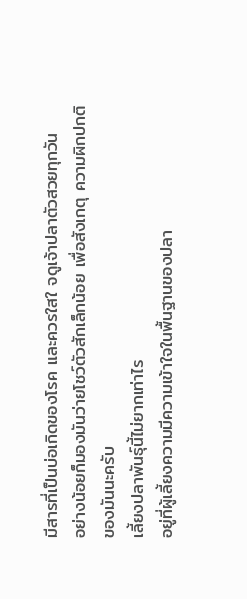มีสารที่เป็นบ่อเกิดของโรค และควรใสใ จดูเจ้าปลาตัวสวยทุกวัน
อย่างน้อยก็มองมันว่ายโชว์ตัวสักเล็กน้อย เพื่อสังเกตุ ความผิกปกติ
ของมันนะครับ
เลี้ยงปลาพันธุ์นี้ไม่ยากเท่าไร
อยู่ที่ผู้เลี้ยงความมีความเข้าใจในพื้นฐานของปลา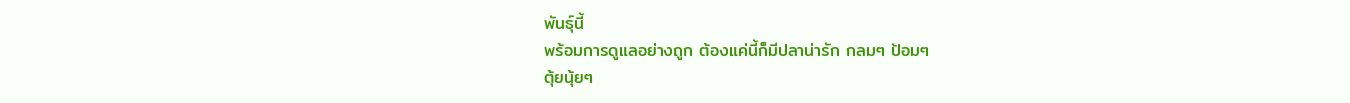พันธุ์นี้
พร้อมการดูแลอย่างถูก ต้องแค่นี้ก็มีปลาน่ารัก กลมๆ ป้อมๆ
ตุ้ยนุ้ยๆ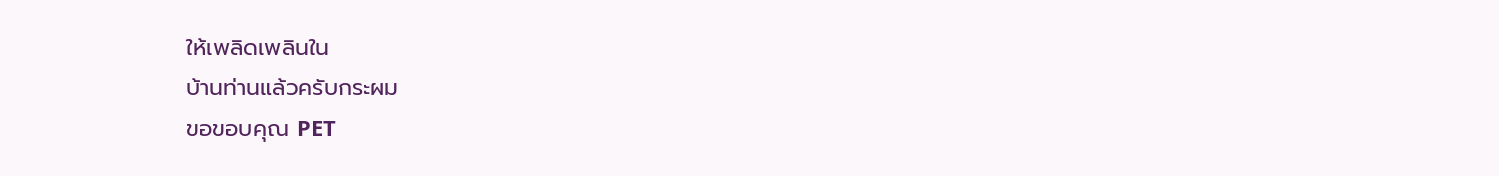ให้เพลิดเพลินใน
บ้านท่านแล้วครับกระผม
ขอขอบคุณ PET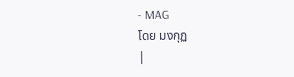- MAG
โดย มงกุฏ
|